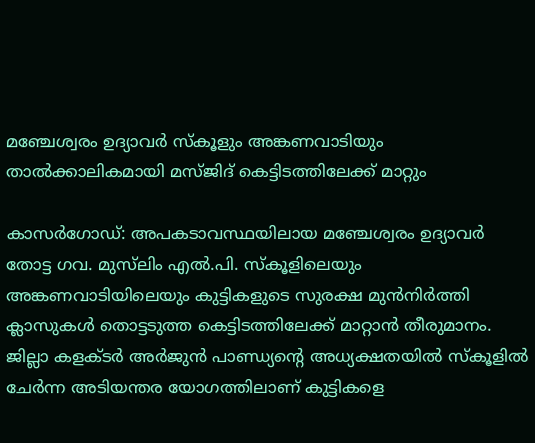മഞ്ചേശ്വരം ഉദ്യാവർ സ്കൂളും അങ്കണവാടിയും താൽക്കാലികമായി മസ്ജിദ് കെട്ടിടത്തിലേക്ക് മാറ്റും

കാസർഗോഡ്: അപകടാവസ്ഥയിലായ മഞ്ചേശ്വരം ഉദ്യാവർ തോട്ട ഗവ. മുസ്‌ലിം എൽ.പി. സ്കൂളിലെയും അങ്കണവാടിയിലെയും കുട്ടികളുടെ സുരക്ഷ മുൻനിർത്തി ക്ലാസുകൾ തൊട്ടടുത്ത കെട്ടിടത്തിലേക്ക് മാറ്റാൻ തീരുമാനം. ജില്ലാ കളക്ടർ അർജുൻ പാണ്ഡ്യന്റെ അധ്യക്ഷതയിൽ സ്കൂളിൽ ചേർന്ന അടിയന്തര യോഗത്തിലാണ് കുട്ടികളെ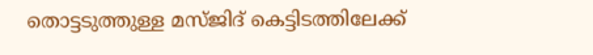തൊട്ടടുത്തുള്ള മസ്ജിദ് കെട്ടിടത്തിലേക്ക്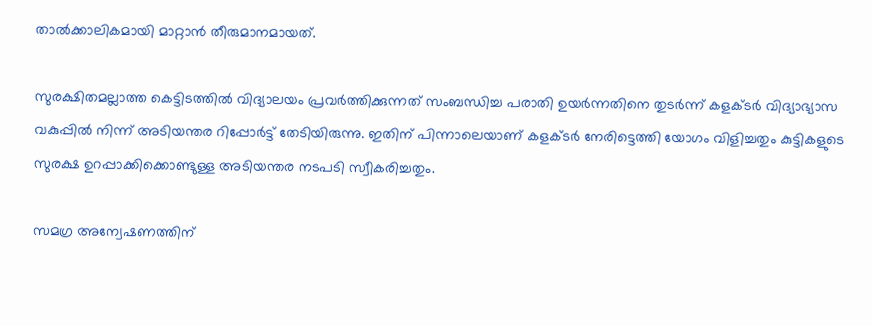താൽക്കാലികമായി മാറ്റാൻ തീരുമാനമായത്.

സുരക്ഷിതമല്ലാത്ത കെട്ടിടത്തിൽ വിദ്യാലയം പ്രവർത്തിക്കുന്നത് സംബന്ധിച്ച പരാതി ഉയർന്നതിനെ തുടർന്ന് കളക്ടർ വിദ്യാഭ്യാസ വകുപ്പിൽ നിന്ന് അടിയന്തര റിപ്പോർട്ട് തേടിയിരുന്നു. ഇതിന് പിന്നാലെയാണ് കളക്ടർ നേരിട്ടെത്തി യോഗം വിളിച്ചതും കുട്ടികളുടെ സുരക്ഷ ഉറപ്പാക്കിക്കൊണ്ടുള്ള അടിയന്തര നടപടി സ്വീകരിച്ചതും.

സമഗ്ര അന്വേഷണത്തിന്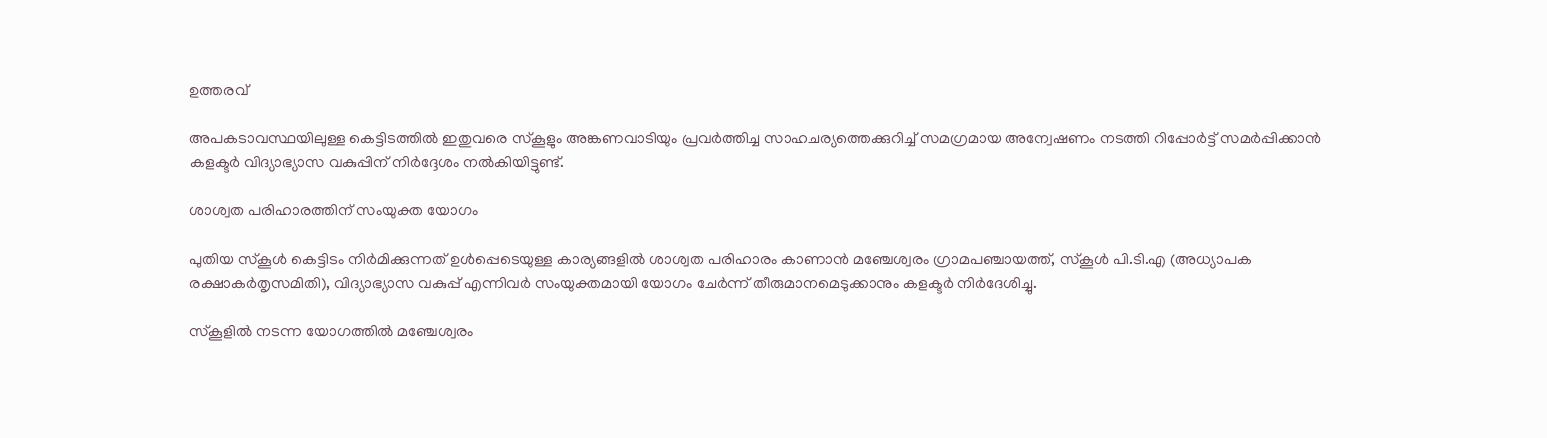ഉത്തരവ്

അപകടാവസ്ഥയിലുള്ള കെട്ടിടത്തിൽ ഇതുവരെ സ്കൂളും അങ്കണവാടിയും പ്രവർത്തിച്ച സാഹചര്യത്തെക്കുറിച്ച് സമഗ്രമായ അന്വേഷണം നടത്തി റിപ്പോർട്ട് സമർപ്പിക്കാൻ കളക്ടർ വിദ്യാഭ്യാസ വകുപ്പിന് നിർദ്ദേശം നൽകിയിട്ടുണ്ട്.

ശാശ്വത പരിഹാരത്തിന് സംയുക്ത യോഗം

പുതിയ സ്കൂൾ കെട്ടിടം നിർമിക്കുന്നത് ഉൾപ്പെടെയുള്ള കാര്യങ്ങളിൽ ശാശ്വത പരിഹാരം കാണാൻ മഞ്ചേശ്വരം ഗ്രാമപഞ്ചായത്ത്, സ്കൂൾ പി.ടി.എ (അധ്യാപക രക്ഷാകർതൃസമിതി), വിദ്യാഭ്യാസ വകുപ്പ് എന്നിവർ സംയുക്തമായി യോഗം ചേർന്ന് തീരുമാനമെടുക്കാനും കളക്ടർ നിർദേശിച്ചു.

സ്കൂളിൽ നടന്ന യോഗത്തിൽ മഞ്ചേശ്വരം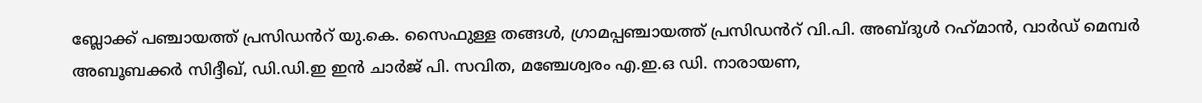ബ്ലോക്ക് പഞ്ചായത്ത് പ്രസിഡൻറ് യു.കെ. സൈഫുള്ള തങ്ങൾ, ഗ്രാമപ്പഞ്ചായത്ത് പ്രസിഡൻറ് വി.പി. അബ്ദുൾ റഹ്‌മാൻ, വാർഡ് മെമ്പർ അബൂബക്കർ സിദ്ദീഖ്, ഡി.ഡി.ഇ ഇൻ ചാർജ് പി. സവിത, മഞ്ചേശ്വരം എ.ഇ.ഒ ഡി. നാരായണ,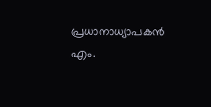പ്രധാനാധ്യാപകൻ എം.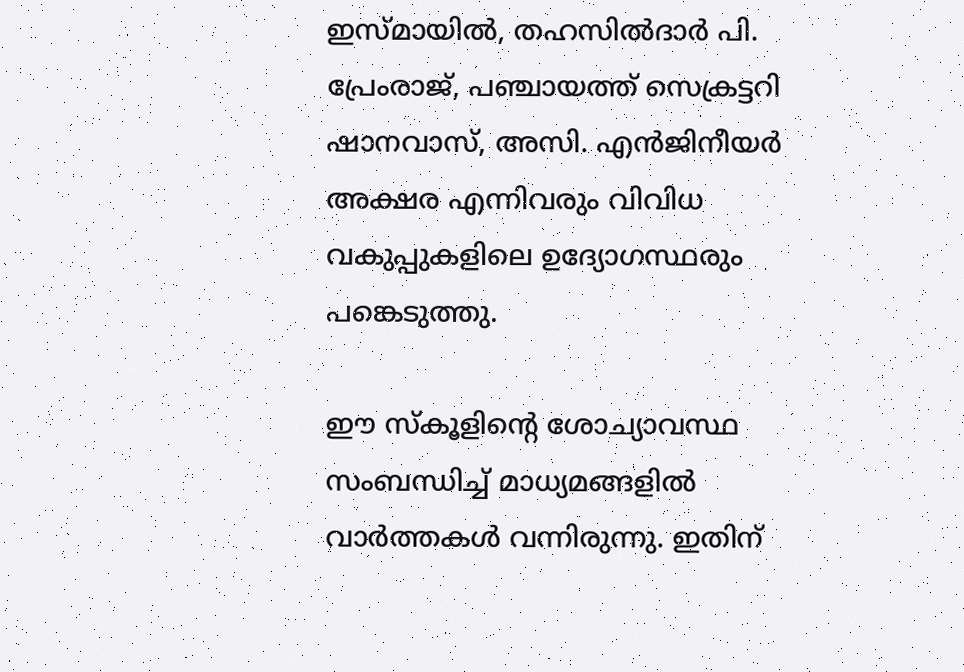ഇസ്മായിൽ, തഹസിൽദാർ പി. പ്രേംരാജ്, പഞ്ചായത്ത് സെക്രട്ടറി ഷാനവാസ്, അസി. എൻജിനീയർ അക്ഷര എന്നിവരും വിവിധ വകുപ്പുകളിലെ ഉദ്യോഗസ്ഥരും പങ്കെടുത്തു.

ഈ സ്കൂളിന്റെ ശോച്യാവസ്ഥ സംബന്ധിച്ച് മാധ്യമങ്ങളിൽ വാർത്തകൾ വന്നിരുന്നു. ഇതിന്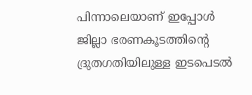പിന്നാലെയാണ് ഇപ്പോൾ ജില്ലാ ഭരണകൂടത്തിന്റെ ദ്രുതഗതിയിലുള്ള ഇടപെടൽ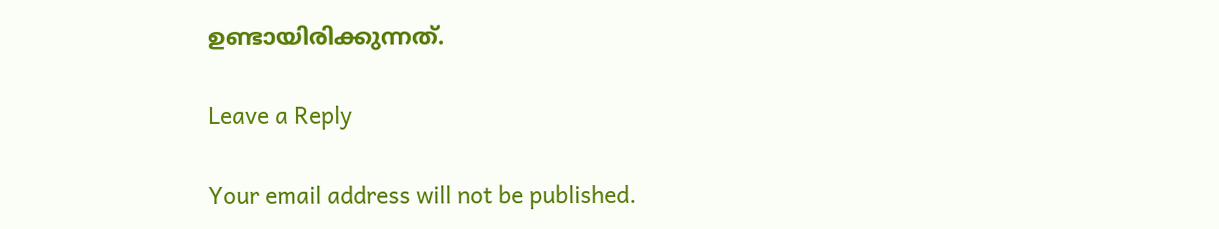ഉണ്ടായിരിക്കുന്നത്.

Leave a Reply

Your email address will not be published.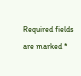Required fields are marked *